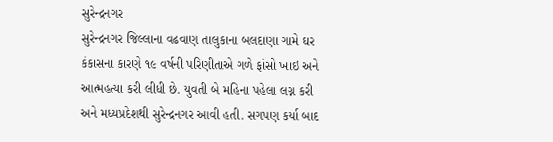સુરેન્દ્રનગર
સુરેન્દ્રનગર જિલ્લાના વઢવાણ તાલુકાના બલદાણા ગામે ઘર કંકાસના કારણે ૧૯ વર્ષની પરિણીતાએ ગળે ફાંસો ખાઇ અને આત્મહત્યા કરી લીધી છે. યુવતી બે મહિના પહેલા લગ્ન કરી અને મધ્યપ્રદેશથી સુરેન્દ્રનગર આવી હતી. સગપણ કર્યા બાદ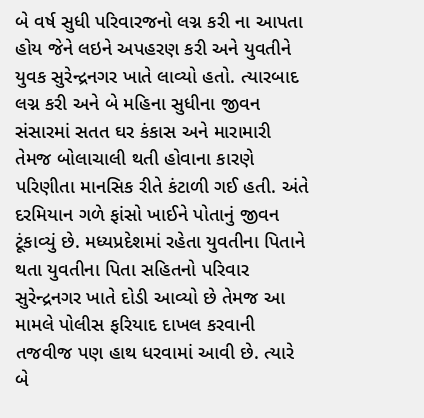બે વર્ષ સુધી પરિવારજનો લગ્ન કરી ના આપતા હોય જેને લઇને અપહરણ કરી અને યુવતીને યુવક સુરેન્દ્રનગર ખાતે લાવ્યો હતો. ત્યારબાદ લગ્ન કરી અને બે મહિના સુધીના જીવન સંસારમાં સતત ઘર કંકાસ અને મારામારી તેમજ બોલાચાલી થતી હોવાના કારણે પરિણીતા માનસિક રીતે કંટાળી ગઈ હતી. અંતે દરમિયાન ગળે ફાંસો ખાઈને પોતાનું જીવન ટૂંકાવ્યું છે. મધ્યપ્રદેશમાં રહેતા યુવતીના પિતાને થતા યુવતીના પિતા સહિતનો પરિવાર સુરેન્દ્રનગર ખાતે દોડી આવ્યો છે તેમજ આ મામલે પોલીસ ફરિયાદ દાખલ કરવાની તજવીજ પણ હાથ ધરવામાં આવી છે. ત્યારે બે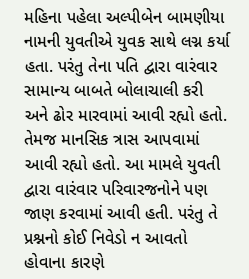મહિના પહેલા અલ્પીબેન બામણીયા નામની યુવતીએ યુવક સાથે લગ્ન કર્યા હતા. પરંતુ તેના પતિ દ્વારા વારંવાર સામાન્ય બાબતે બોલાચાલી કરી અને ઢોર મારવામાં આવી રહ્યો હતો. તેમજ માનસિક ત્રાસ આપવામાં આવી રહ્યો હતો. આ મામલે યુવતી દ્વારા વારંવાર પરિવારજનોને પણ જાણ કરવામાં આવી હતી. પરંતુ તે પ્રશ્નનો કોઈ નિવેડો ન આવતો હોવાના કારણે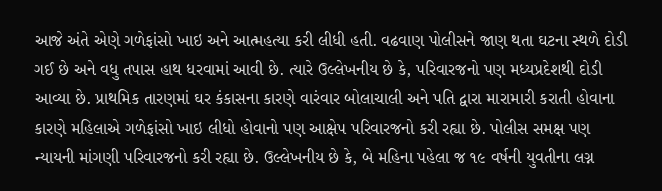આજે અંતે એણે ગળેફાંસો ખાઇ અને આત્મહત્યા કરી લીધી હતી. વઢવાણ પોલીસને જાણ થતા ઘટના સ્થળે દોડી ગઈ છે અને વધુ તપાસ હાથ ધરવામાં આવી છે. ત્યારે ઉલ્લેખનીય છે કે, પરિવારજનો પણ મધ્યપ્રદેશથી દોડી આવ્યા છે. પ્રાથમિક તારણમાં ઘર કંકાસના કારણે વારંવાર બોલાચાલી અને પતિ દ્વારા મારામારી કરાતી હોવાના કારણે મહિલાએ ગળેફાંસો ખાઇ લીધો હોવાનો પણ આક્ષેપ પરિવારજનો કરી રહ્યા છે. પોલીસ સમક્ષ પણ ન્યાયની માંગણી પરિવારજનો કરી રહ્યા છે. ઉલ્લેખનીય છે કે, બે મહિના પહેલા જ ૧૯ વર્ષની યુવતીના લગ્ન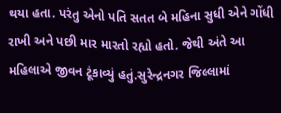થયા હતા. પરંતુ એનો પતિ સતત બે મહિના સુધી એને ગોંધી રાખી અને પછી માર મારતો રહ્યો હતો. જેથી અંતે આ મહિલાએ જીવન ટૂંકાવ્યું હતું.સુરેન્દ્રનગર જિલ્લામાં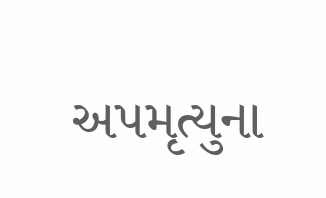અપમૃત્યુના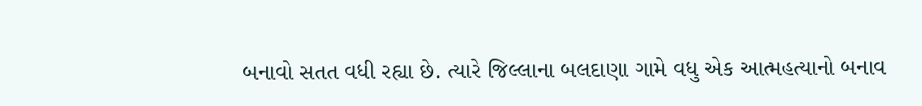બનાવો સતત વધી રહ્યા છે. ત્યારે જિલ્લાના બલદાણા ગામે વધુ એક આત્મહત્યાનો બનાવ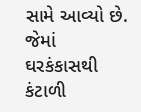સામે આવ્યો છે. જેમાં ઘરકંકાસથી કંટાળી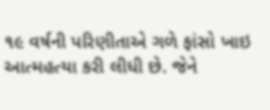૧૯ વર્ષની પરિણીતાએ ગળે ફાંસો ખાઇ આત્મહત્યા કરી લીધી છે. જેને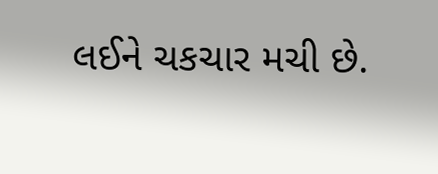લઈને ચકચાર મચી છે.